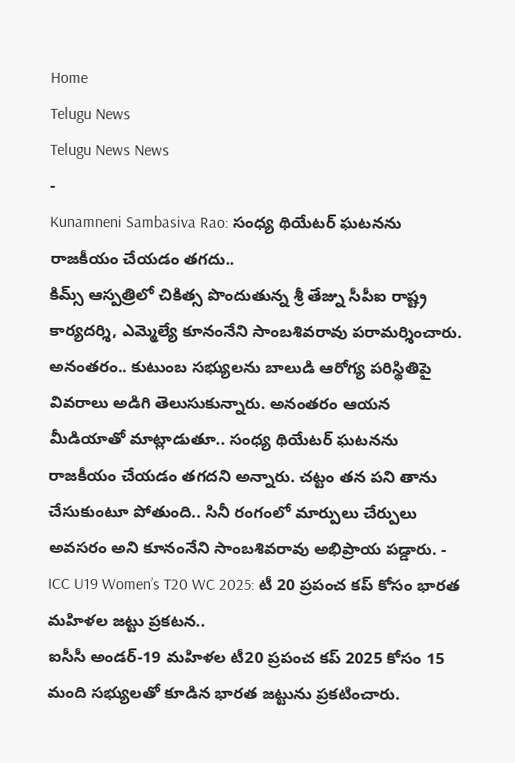Home
Telugu News
Telugu News News
-
Kunamneni Sambasiva Rao: సంధ్య థియేటర్ ఘటనను రాజకీయం చేయడం తగదు..
కిమ్స్ ఆస్పత్రిలో చికిత్స పొందుతున్న శ్రీ తేజ్ను సీపీఐ రాష్ట్ర కార్యదర్శి, ఎమ్మెల్యే కూనంనేని సాంబశివరావు పరామర్శించారు. అనంతరం.. కుటుంబ సభ్యులను బాలుడి ఆరోగ్య పరిస్థితిపై వివరాలు అడిగి తెలుసుకున్నారు. అనంతరం ఆయన మీడియాతో మాట్లాడుతూ.. సంధ్య థియేటర్ ఘటనను రాజకీయం చేయడం తగదని అన్నారు. చట్టం తన పని తాను చేసుకుంటూ పోతుంది.. సినీ రంగంలో మార్పులు చేర్పులు అవసరం అని కూనంనేని సాంబశివరావు అభిప్రాయ పడ్డారు. -
ICC U19 Women’s T20 WC 2025: టీ 20 ప్రపంచ కప్ కోసం భారత మహిళల జట్టు ప్రకటన..
ఐసీసీ అండర్-19 మహిళల టీ20 ప్రపంచ కప్ 2025 కోసం 15 మంది సభ్యులతో కూడిన భారత జట్టును ప్రకటించారు.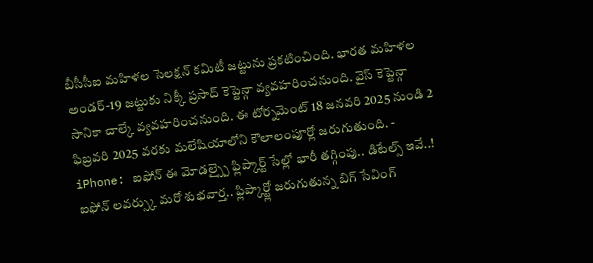బీసీసీఐ మహిళల సెలక్షన్ కమిటీ జట్టును ప్రకటించింది. భారత మహిళల అండర్-19 జట్టుకు నిక్కీ ప్రసాద్ కెప్టెన్గా వ్యవహరించనుంది. వైస్ కెప్టెన్గా సానికా చాల్కే వ్యవహరించనుంది. ఈ టోర్నమెంట్ 18 జనవరి 2025 నుండి 2 ఫిబ్రవరి 2025 వరకు మలేషియాలోని కౌలాలంపూర్లో జరుగుతుంది. -
iPhone: ఐఫోన్ ఈ మోడల్స్పై ఫ్లిప్కార్ట్ సేల్లో భారీ తగ్గింపు.. డిటేల్స్ ఇవే..!
ఐఫోన్ లవర్స్కు మరో శుభవార్త.. ఫ్లిప్కార్ట్లో జరుగుతున్న బిగ్ సేవింగ్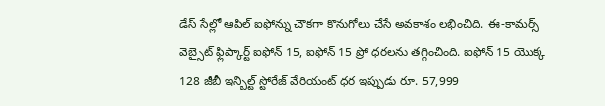డేస్ సేల్లో ఆపిల్ ఐఫోన్ను చౌకగా కొనుగోలు చేసే అవకాశం లభించిది. ఈ-కామర్స్ వెబ్సైట్ ఫ్లిప్కార్ట్ ఐఫోన్ 15, ఐఫోన్ 15 ప్రో ధరలను తగ్గించింది. ఐఫోన్ 15 యొక్క 128 జీబీ ఇన్బిల్ట్ స్టోరేజ్ వేరియంట్ ధర ఇప్పుడు రూ. 57,999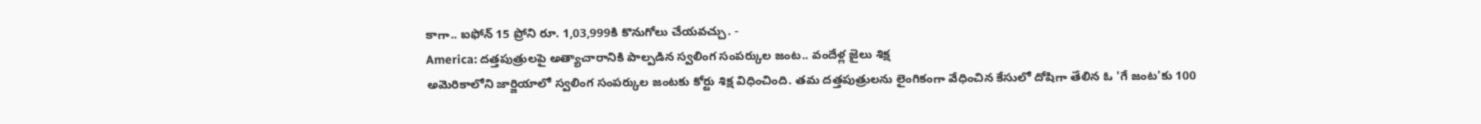కాగా.. ఐఫోన్ 15 ప్రోని రూ. 1,03,999కి కొనుగోలు చేయవచ్చు. -
America: దత్తపుత్రులపై అత్యాచారానికి పాల్పడిన స్వలింగ సంపర్కుల జంట.. వందేళ్ల జైలు శిక్ష
అమెరికాలోని జార్జియాలో స్వలింగ సంపర్కుల జంటకు కోర్టు శిక్ష విధించింది. తమ దత్తపుత్రులను లైంగికంగా వేధించిన కేసులో దోషిగా తేలిన ఓ 'గే జంట'కు 100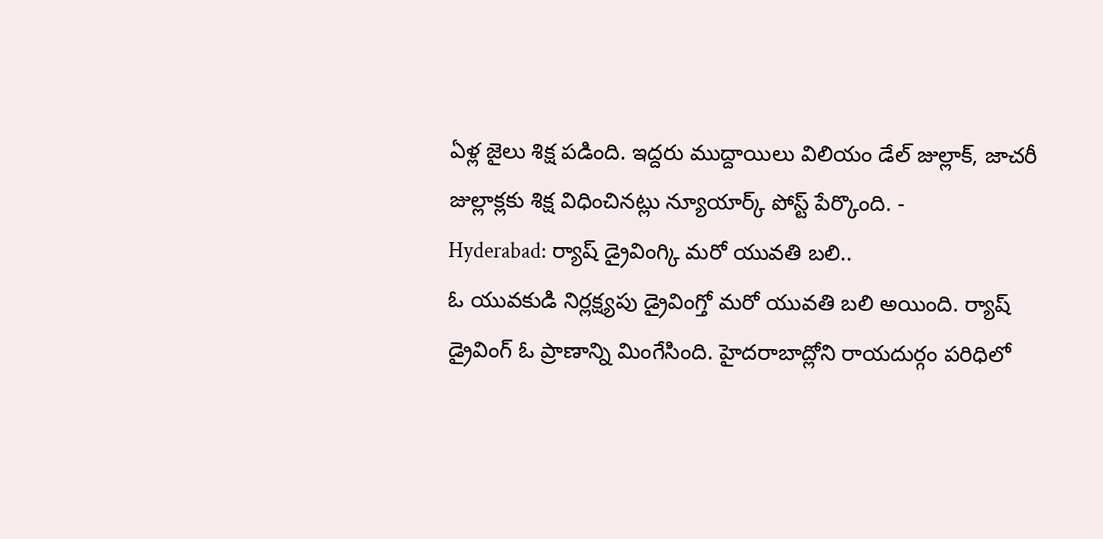ఏళ్ల జైలు శిక్ష పడింది. ఇద్దరు ముద్దాయిలు విలియం డేల్ జుల్లాక్, జాచరీ జుల్లాక్లకు శిక్ష విధించినట్లు న్యూయార్క్ పోస్ట్ పేర్కొంది. -
Hyderabad: ర్యాష్ డ్రైవింగ్కి మరో యువతి బలి..
ఓ యువకుడి నిర్లక్ష్యపు డ్రైవింగ్తో మరో యువతి బలి అయింది. ర్యాష్ డ్రైవింగ్ ఓ ప్రాణాన్ని మింగేసింది. హైదరాబాద్లోని రాయదుర్గం పరిధిలో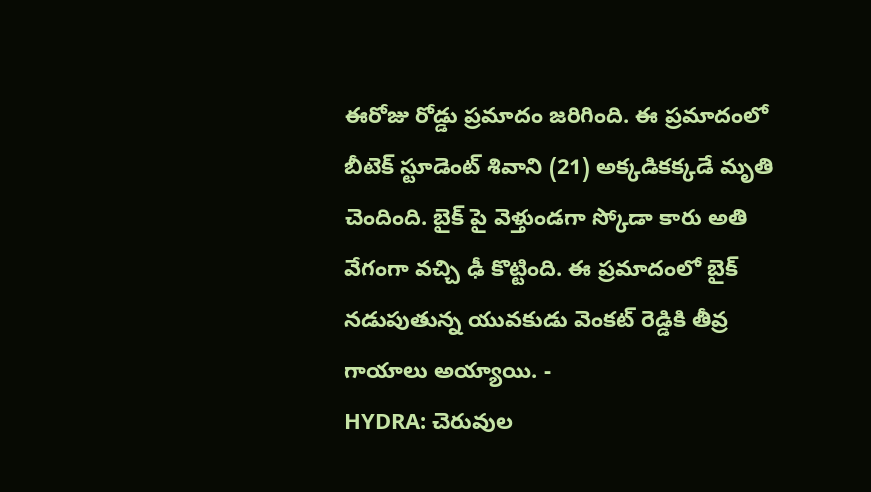ఈరోజు రోడ్డు ప్రమాదం జరిగింది. ఈ ప్రమాదంలో బీటెక్ స్టూడెంట్ శివాని (21) అక్కడికక్కడే మృతి చెందింది. బైక్ పై వెళ్తుండగా స్కోడా కారు అతి వేగంగా వచ్చి ఢీ కొట్టింది. ఈ ప్రమాదంలో బైక్ నడుపుతున్న యువకుడు వెంకట్ రెడ్డికి తీవ్ర గాయాలు అయ్యాయి. -
HYDRA: చెరువుల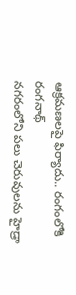ఆక్రమణలపై ఫిర్యాదు.. రంగంలోకి రంగనాథ్
నగరంలోని పలు చెరువులను హైడ్రా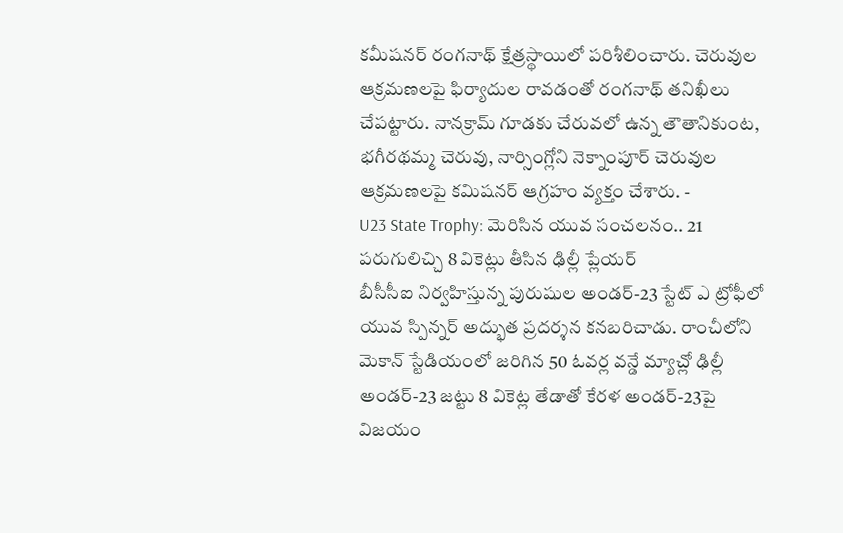కమీషనర్ రంగనాథ్ క్షేత్రస్థాయిలో పరిశీలించారు. చెరువుల ఆక్రమణలపై ఫిర్యాదుల రావడంతో రంగనాథ్ తనిఖీలు చేపట్టారు. నానక్రామ్ గూడకు చేరువలో ఉన్న తౌతానికుంట, భగీరథమ్మ చెరువు, నార్సింగ్లోని నెక్నాంపూర్ చెరువుల ఆక్రమణలపై కమిషనర్ ఆగ్రహం వ్యక్తం చేశారు. -
U23 State Trophy: మెరిసిన యువ సంచలనం.. 21 పరుగులిచ్చి 8 వికెట్లు తీసిన ఢిల్లీ ప్లేయర్
బీసీసీఐ నిర్వహిస్తున్న పురుషుల అండర్-23 స్టేట్ ఎ ట్రోఫీలో యువ స్పిన్నర్ అద్భుత ప్రదర్శన కనబరిచాడు. రాంచీలోని మెకాన్ స్టేడియంలో జరిగిన 50 ఓవర్ల వన్డే మ్యాచ్లో ఢిల్లీ అండర్-23 జట్టు 8 వికెట్ల తేడాతో కేరళ అండర్-23పై విజయం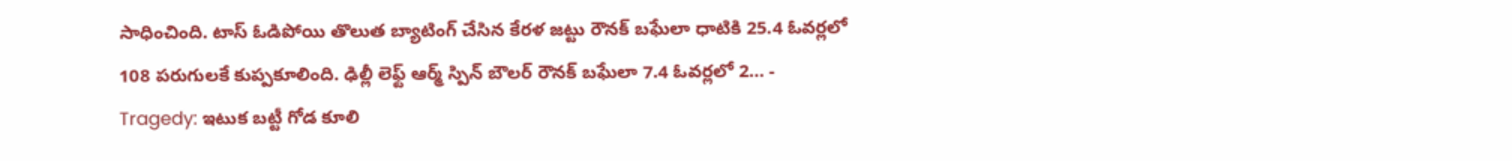సాధించింది. టాస్ ఓడిపోయి తొలుత బ్యాటింగ్ చేసిన కేరళ జట్టు రౌనక్ బఘేలా ధాటికి 25.4 ఓవర్లలో 108 పరుగులకే కుప్పకూలింది. ఢిల్లీ లెఫ్ట్ ఆర్మ్ స్పిన్ బౌలర్ రౌనక్ బఘేలా 7.4 ఓవర్లలో 2… -
Tragedy: ఇటుక బట్టీ గోడ కూలి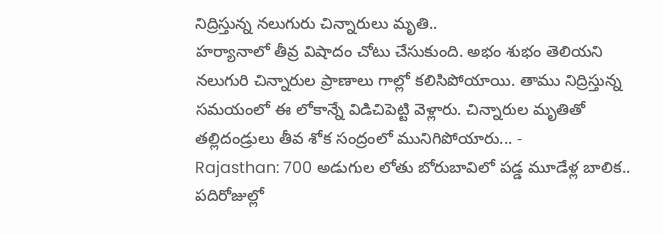నిద్రిస్తున్న నలుగురు చిన్నారులు మృతి..
హర్యానాలో తీవ్ర విషాదం చోటు చేసుకుంది. అభం శుభం తెలియని నలుగురి చిన్నారుల ప్రాణాలు గాల్లో కలిసిపోయాయి. తాము నిద్రిస్తున్న సమయంలో ఈ లోకాన్నే విడిచిపెట్టి వెళ్లారు. చిన్నారుల మృతితో తల్లిదండ్రులు తీవ శోక సంద్రంలో మునిగిపోయారు... -
Rajasthan: 700 అడుగుల లోతు బోరుబావిలో పడ్డ మూడేళ్ల బాలిక.. పదిరోజుల్లో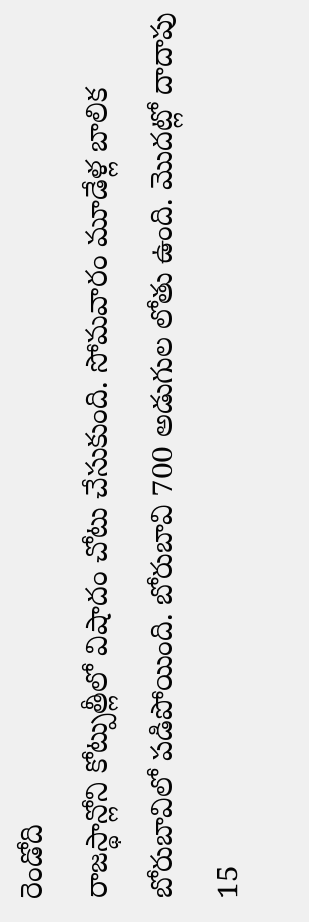రెండోది
రాజస్థాన్లోని కోట్పుత్లీలో విషాదం చోటు చేసుకుంది. సోమవారం మూడేళ్ల బాలిక బోరుబావిలో పడిపోయింది. బోరుబావి 700 అడుగుల లోతు ఉంది. మొదట్లో దాదాపు 15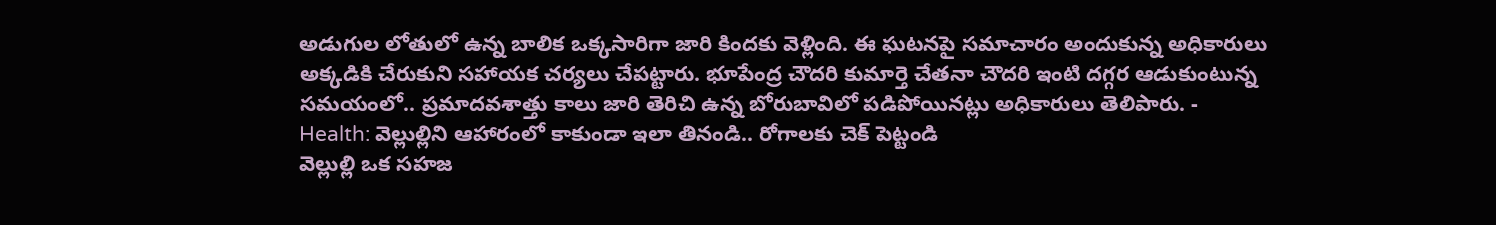అడుగుల లోతులో ఉన్న బాలిక ఒక్కసారిగా జారి కిందకు వెళ్లింది. ఈ ఘటనపై సమాచారం అందుకున్న అధికారులు అక్కడికి చేరుకుని సహాయక చర్యలు చేపట్టారు. భూపేంద్ర చౌదరి కుమార్తె చేతనా చౌదరి ఇంటి దగ్గర ఆడుకుంటున్న సమయంలో.. ప్రమాదవశాత్తు కాలు జారి తెరిచి ఉన్న బోరుబావిలో పడిపోయినట్లు అధికారులు తెలిపారు. -
Health: వెల్లుల్లిని ఆహారంలో కాకుండా ఇలా తినండి.. రోగాలకు చెక్ పెట్టండి
వెల్లుల్లి ఒక సహజ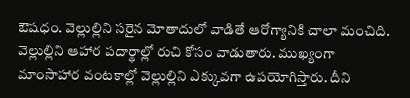ఔషధం. వెల్లుల్లిని సరైన మోతాదులో వాడితే ఆరోగ్యానికి చాలా మంచిది. వెల్లుల్లిని ఆహార పదార్థాల్లో రుచి కోసం వాడుతారు. ముఖ్యంగా మాంసాహార వంటకాల్లో వెల్లుల్లిని ఎక్కువగా ఉపయోగిస్తారు. దీని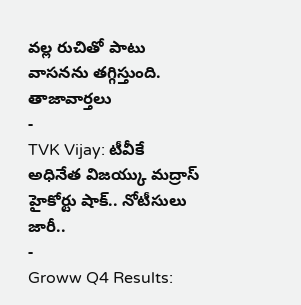వల్ల రుచితో పాటు వాసనను తగ్గిస్తుంది.
తాజావార్తలు
-
TVK Vijay: టీవీకే అధినేత విజయ్కు మద్రాస్ హైకోర్టు షాక్.. నోటీసులు జారీ..
-
Groww Q4 Results: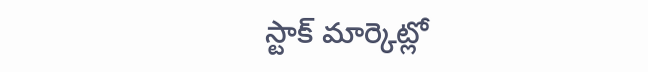స్టాక్ మార్కెట్లో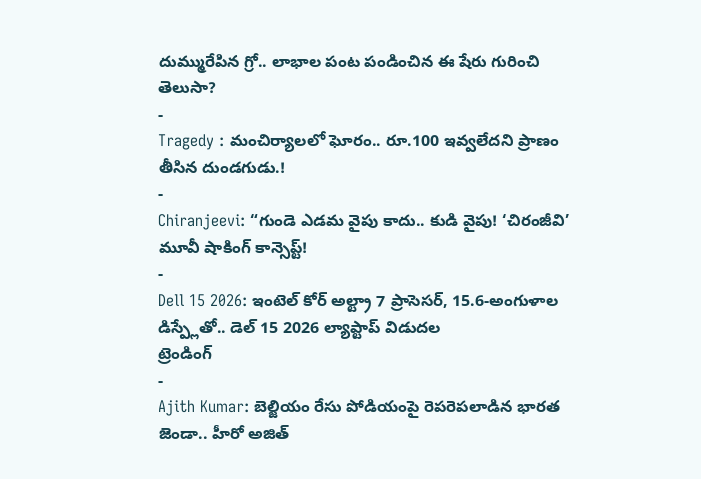దుమ్మురేపిన గ్రో.. లాభాల పంట పండించిన ఈ షేరు గురించి తెలుసా?
-
Tragedy : మంచిర్యాలలో ఘోరం.. రూ.100 ఇవ్వలేదని ప్రాణం తీసిన దుండగుడు.!
-
Chiranjeevi: “గుండె ఎడమ వైపు కాదు.. కుడి వైపు! ‘చిరంజీవి’ మూవీ షాకింగ్ కాన్సెప్ట్!
-
Dell 15 2026: ఇంటెల్ కోర్ అల్ట్రా 7 ప్రాసెసర్, 15.6-అంగుళాల డిస్ప్లేతో.. డెల్ 15 2026 ల్యాప్టాప్ విడుదల
ట్రెండింగ్
-
Ajith Kumar: బెల్జియం రేసు పోడియంపై రెపరెపలాడిన భారత జెండా.. హీరో అజిత్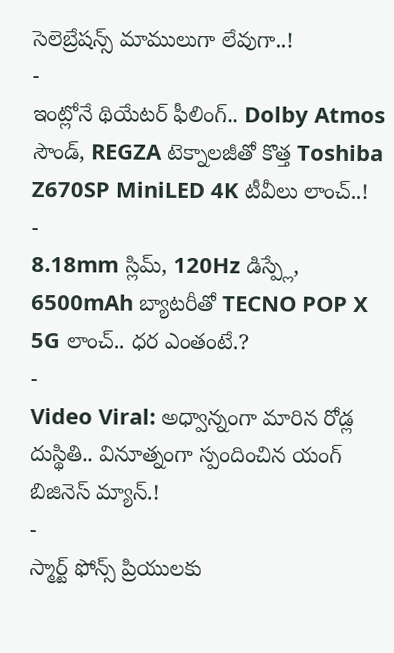సెలెబ్రేషన్స్ మాములుగా లేవుగా..!
-
ఇంట్లోనే థియేటర్ ఫీలింగ్.. Dolby Atmos సౌండ్, REGZA టెక్నాలజీతో కొత్త Toshiba Z670SP MiniLED 4K టీవీలు లాంచ్..!
-
8.18mm స్లిమ్, 120Hz డిస్ప్లే, 6500mAh బ్యాటరీతో TECNO POP X 5G లాంచ్.. ధర ఎంతంటే.?
-
Video Viral: అధ్వాన్నంగా మారిన రోడ్ల దుస్థితి.. వినూత్నంగా స్పందించిన యంగ్ బిజినెస్ మ్యాన్.!
-
స్మార్ట్ ఫోన్స్ ప్రియులకు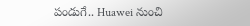పండుగే.. Huawei నుంచి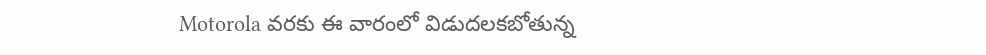Motorola వరకు ఈ వారంలో విడుదలకబోతున్న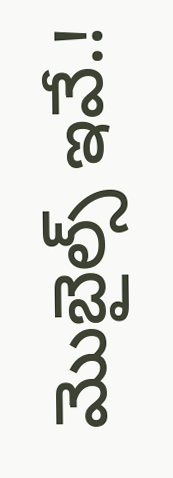మొబైల్స్ ఇవే.!